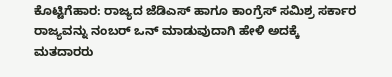ಕೊಟ್ಟಿಗೆಹಾರ: ರಾಜ್ಯದ ಜೆಡಿಎಸ್ ಹಾಗೂ ಕಾಂಗ್ರೆಸ್ ಸಮಿಶ್ರ ಸರ್ಕಾರ ರಾಜ್ಯವನ್ನು ನಂಬರ್ ಒನ್ ಮಾಡುವುದಾಗಿ ಹೇಳಿ ಅದಕ್ಕೆ ಮತದಾರರು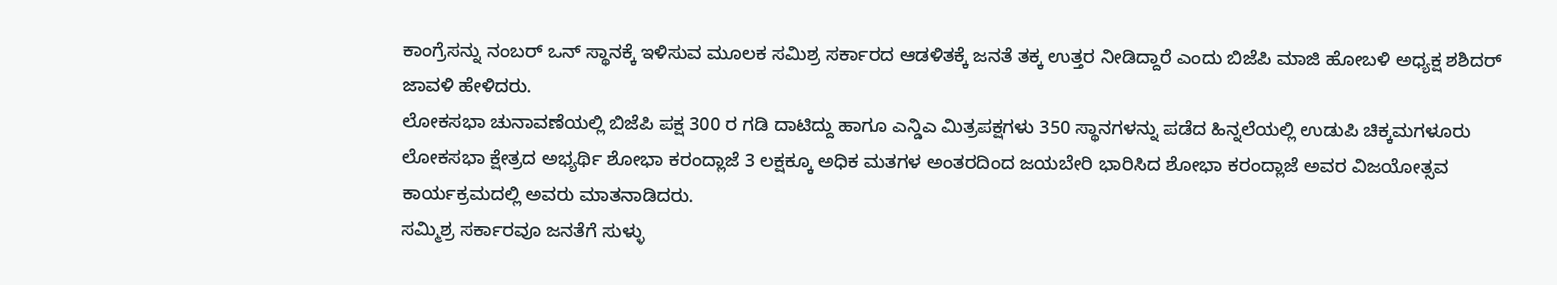ಕಾಂಗ್ರೆಸನ್ನು ನಂಬರ್ ಒನ್ ಸ್ಥಾನಕ್ಕೆ ಇಳಿಸುವ ಮೂಲಕ ಸಮಿಶ್ರ ಸರ್ಕಾರದ ಆಡಳಿತಕ್ಕೆ ಜನತೆ ತಕ್ಕ ಉತ್ತರ ನೀಡಿದ್ದಾರೆ ಎಂದು ಬಿಜೆಪಿ ಮಾಜಿ ಹೋಬಳಿ ಅಧ್ಯಕ್ಷ ಶಶಿದರ್ ಜಾವಳಿ ಹೇಳಿದರು.
ಲೋಕಸಭಾ ಚುನಾವಣೆಯಲ್ಲಿ ಬಿಜೆಪಿ ಪಕ್ಷ 300 ರ ಗಡಿ ದಾಟಿದ್ದು ಹಾಗೂ ಎನ್ಡಿಎ ಮಿತ್ರಪಕ್ಷಗಳು 350 ಸ್ಥಾನಗಳನ್ನು ಪಡೆದ ಹಿನ್ನಲೆಯಲ್ಲಿ ಉಡುಪಿ ಚಿಕ್ಕಮಗಳೂರು ಲೋಕಸಭಾ ಕ್ಷೇತ್ರದ ಅಭ್ಯರ್ಥಿ ಶೋಭಾ ಕರಂದ್ಲಾಜೆ 3 ಲಕ್ಷಕ್ಕೂ ಅಧಿಕ ಮತಗಳ ಅಂತರದಿಂದ ಜಯಬೇರಿ ಭಾರಿಸಿದ ಶೋಭಾ ಕರಂದ್ಲಾಜೆ ಅವರ ವಿಜಯೋತ್ಸವ ಕಾರ್ಯಕ್ರಮದಲ್ಲಿ ಅವರು ಮಾತನಾಡಿದರು.
ಸಮ್ಮಿಶ್ರ ಸರ್ಕಾರವೂ ಜನತೆಗೆ ಸುಳ್ಳು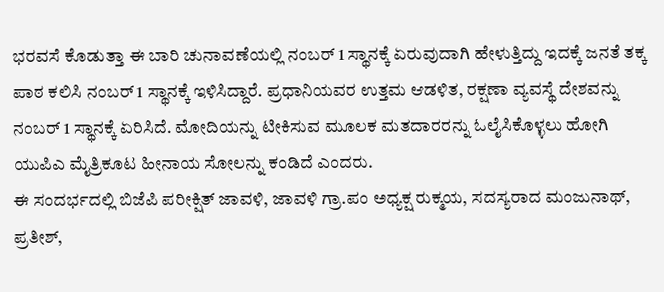ಭರವಸೆ ಕೊಡುತ್ತಾ ಈ ಬಾರಿ ಚುನಾವಣೆಯಲ್ಲಿ ನಂಬರ್ 1 ಸ್ಥಾನಕ್ಕೆ ಏರುವುದಾಗಿ ಹೇಳುತ್ತಿದ್ದು ಇದಕ್ಕೆ ಜನತೆ ತಕ್ಕ ಪಾಠ ಕಲಿಸಿ ನಂಬರ್ 1 ಸ್ಥಾನಕ್ಕೆ ಇಳಿಸಿದ್ದಾರೆ. ಪ್ರಧಾನಿಯವರ ಉತ್ತಮ ಆಡಳಿತ, ರಕ್ಷಣಾ ವ್ಯವಸ್ಥೆ ದೇಶವನ್ನು ನಂಬರ್ 1 ಸ್ಥಾನಕ್ಕೆ ಏರಿಸಿದೆ. ಮೋದಿಯನ್ನು ಟೀಕಿಸುವ ಮೂಲಕ ಮತದಾರರನ್ನು ಓಲೈಸಿಕೊಳ್ಳಲು ಹೋಗಿ ಯುಪಿಎ ಮೈತ್ರಿಕೂಟ ಹೀನಾಯ ಸೋಲನ್ನು ಕಂಡಿದೆ ಎಂದರು.
ಈ ಸಂದರ್ಭದಲ್ಲಿ ಬಿಜೆಪಿ ಪರೀಕ್ಷಿತ್ ಜಾವಳಿ, ಜಾವಳಿ ಗ್ರಾ.ಪಂ ಅಧ್ಯಕ್ಷ ರುಕ್ಮಯ, ಸದಸ್ಯರಾದ ಮಂಜುನಾಥ್, ಪ್ರತೀಶ್,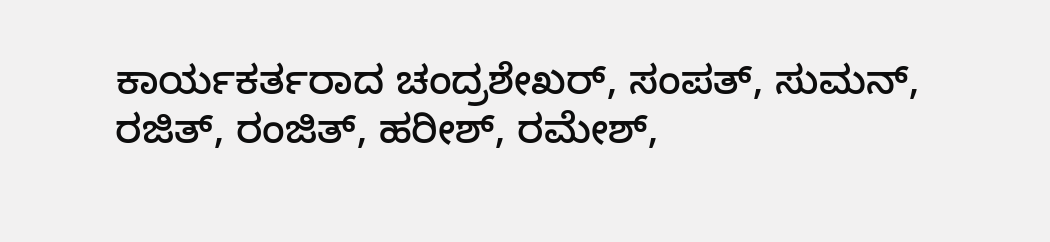ಕಾರ್ಯಕರ್ತರಾದ ಚಂದ್ರಶೇಖರ್, ಸಂಪತ್, ಸುಮನ್, ರಜಿತ್, ರಂಜಿತ್, ಹರೀಶ್, ರಮೇಶ್,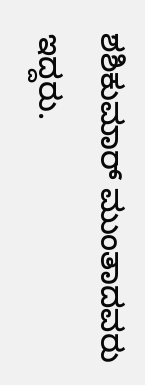ಶಶಿಕುಮಾರ್ ಮುಂತಾದವರು ಇದ್ದರು.